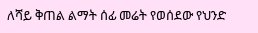ለሻይ ቅጠል ልማት ሰፊ መሬት የወሰደው የህንድ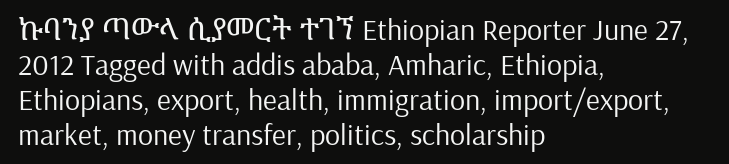ኩባንያ ጣውላ ሲያመርት ተገኘ Ethiopian Reporter June 27, 2012 Tagged with addis ababa, Amharic, Ethiopia, Ethiopians, export, health, immigration, import/export, market, money transfer, politics, scholarship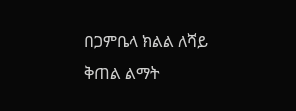በጋምቤላ ክልል ለሻይ ቅጠል ልማት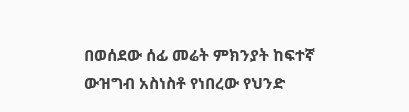በወሰደው ሰፊ መሬት ምክንያት ከፍተኛ ውዝግብ አስነስቶ የነበረው የህንድ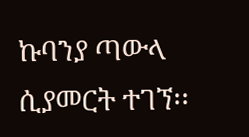ኩባንያ ጣውላ ሲያመርት ተገኘ፡፡